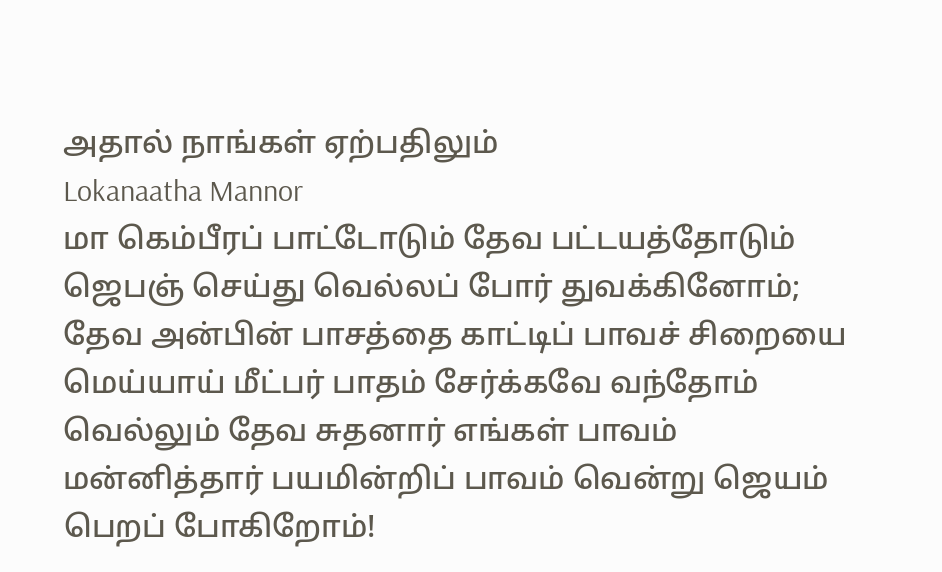அதால் நாங்கள் ஏற்பதிலும்
Lokanaatha Mannor
மா கெம்பீரப் பாட்டோடும் தேவ பட்டயத்தோடும் ஜெபஞ் செய்து வெல்லப் போர் துவக்கினோம்; தேவ அன்பின் பாசத்தை காட்டிப் பாவச் சிறையை மெய்யாய் மீட்பர் பாதம் சேர்க்கவே வந்தோம் வெல்லும் தேவ சுதனார் எங்கள் பாவம் மன்னித்தார் பயமின்றிப் பாவம் வென்று ஜெயம் பெறப் போகிறோம்!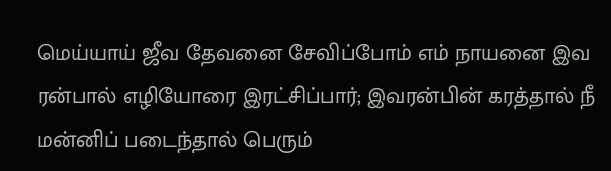மெய்யாய் ஜீவ தேவனை சேவிப்போம் எம் நாயனை இவ ரன்பால் எழியோரை இரட்சிப்பார்; இவரன்பின் கரத்தால் நீ மன்னிப் படைந்தால் பெரும்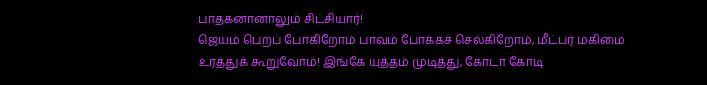பாதகனானாலும் சிட்சியார்!
ஜெயம் பெறப் போகிறோம் பாவம் போக்கச் செல்கிறோம், மீட்பர் மகிமை உரத்துக் கூறுவோம்! இங்கே யுத்தம் முடித்து, கோடா கோடி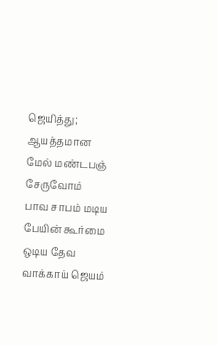ஜெயித்து; ஆயத்தமான மேல் மண்டபஞ் சேருவோம்
பாவ சாபம் மடிய பேயின் கூர்மை ஒடிய தேவ வாக்காய் ஜெயம்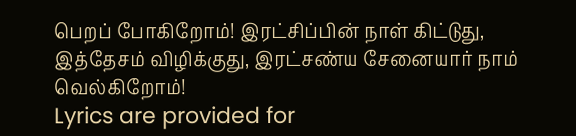பெறப் போகிறோம்! இரட்சிப்பின் நாள் கிட்டுது, இத்தேசம் விழிக்குது, இரட்சண்ய சேனையார் நாம் வெல்கிறோம்!
Lyrics are provided for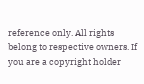reference only. All rights belong to respective owners. If you are a copyright holder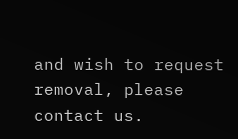and wish to request removal, please contact us.